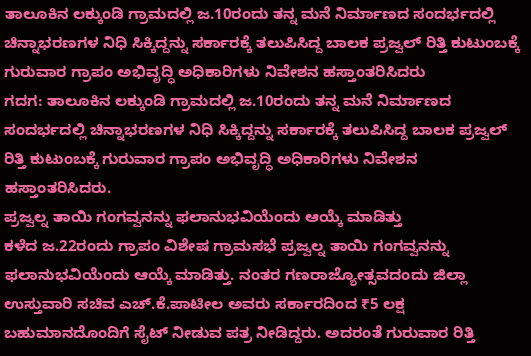ತಾಲೂಕಿನ ಲಕ್ಕುಂಡಿ ಗ್ರಾಮದಲ್ಲಿ ಜ.10ರಂದು ತನ್ನ ಮನೆ ನಿರ್ಮಾಣದ ಸಂದರ್ಭದಲ್ಲಿ ಚಿನ್ನಾಭರಣಗಳ ನಿಧಿ ಸಿಕ್ಕಿದ್ದನ್ನು ಸರ್ಕಾರಕ್ಕೆ ತಲುಪಿಸಿದ್ದ ಬಾಲಕ ಪ್ರಜ್ವಲ್ ರಿತ್ತಿ ಕುಟುಂಬಕ್ಕೆ ಗುರುವಾರ ಗ್ರಾಪಂ ಅಭಿವೃದ್ಧಿ ಅಧಿಕಾರಿಗಳು ನಿವೇಶನ ಹಸ್ತಾಂತರಿಸಿದರು
ಗದಗ: ತಾಲೂಕಿನ ಲಕ್ಕುಂಡಿ ಗ್ರಾಮದಲ್ಲಿ ಜ.10ರಂದು ತನ್ನ ಮನೆ ನಿರ್ಮಾಣದ ಸಂದರ್ಭದಲ್ಲಿ ಚಿನ್ನಾಭರಣಗಳ ನಿಧಿ ಸಿಕ್ಕಿದ್ದನ್ನು ಸರ್ಕಾರಕ್ಕೆ ತಲುಪಿಸಿದ್ದ ಬಾಲಕ ಪ್ರಜ್ವಲ್ ರಿತ್ತಿ ಕುಟುಂಬಕ್ಕೆ ಗುರುವಾರ ಗ್ರಾಪಂ ಅಭಿವೃದ್ಧಿ ಅಧಿಕಾರಿಗಳು ನಿವೇಶನ ಹಸ್ತಾಂತರಿಸಿದರು.
ಪ್ರಜ್ವಲ್ನ ತಾಯಿ ಗಂಗವ್ವನನ್ನು ಫಲಾನುಭವಿಯೆಂದು ಆಯ್ಕೆ ಮಾಡಿತ್ತು
ಕಳೆದ ಜ.22ರಂದು ಗ್ರಾಪಂ ವಿಶೇಷ ಗ್ರಾಮಸಭೆ ಪ್ರಜ್ವಲ್ನ ತಾಯಿ ಗಂಗವ್ವನನ್ನು ಫಲಾನುಭವಿಯೆಂದು ಆಯ್ಕೆ ಮಾಡಿತ್ತು. ನಂತರ ಗಣರಾಜ್ಯೋತ್ಸವದಂದು ಜಿಲ್ಲಾ ಉಸ್ತುವಾರಿ ಸಚಿವ ಎಚ್.ಕೆ.ಪಾಟೀಲ ಅವರು ಸರ್ಕಾರದಿಂದ ₹5 ಲಕ್ಷ ಬಹುಮಾನದೊಂದಿಗೆ ಸೈಟ್ ನೀಡುವ ಪತ್ರ ನೀಡಿದ್ದರು. ಅದರಂತೆ ಗುರುವಾರ ರಿತ್ತಿ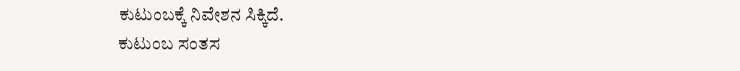ಕುಟುಂಬಕ್ಕೆ ನಿವೇಶನ ಸಿಕ್ಕಿದೆ.
ಕುಟುಂಬ ಸಂತಸ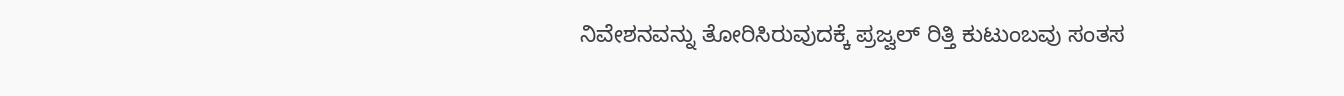ನಿವೇಶನವನ್ನು ತೋರಿಸಿರುವುದಕ್ಕೆ ಪ್ರಜ್ವಲ್ ರಿತ್ತಿ ಕುಟುಂಬವು ಸಂತಸ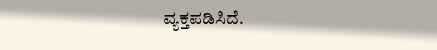ವ್ಯಕ್ತಪಡಿಸಿದೆ.